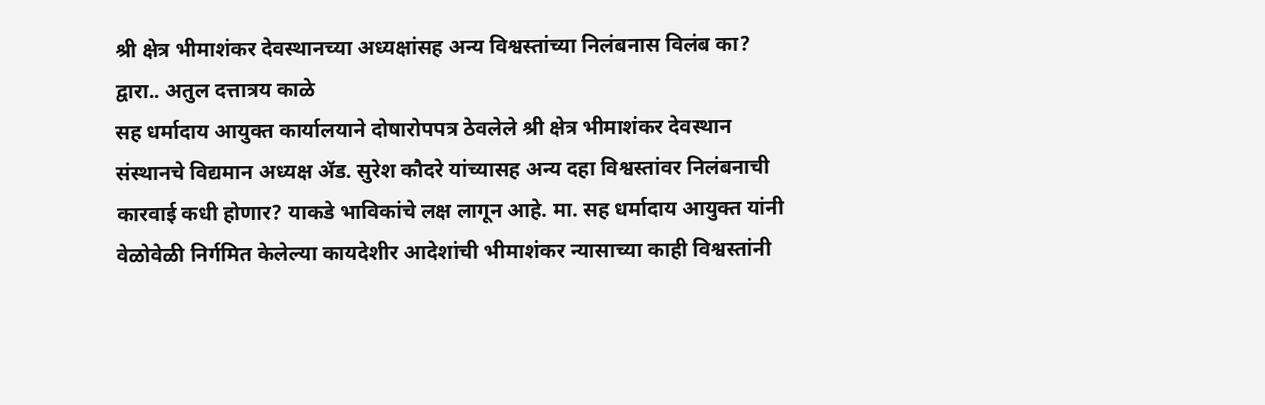श्री क्षेत्र भीमाशंकर देवस्थानच्या अध्यक्षांसह अन्य विश्वस्तांच्या निलंबनास विलंब का?
द्वारा.. अतुल दत्तात्रय काळे
सह धर्मादाय आयुक्त कार्यालयाने दोषारोपपत्र ठेवलेले श्री क्षेत्र भीमाशंकर देवस्थान संस्थानचे विद्यमान अध्यक्ष ॲड. सुरेश कौदरे यांच्यासह अन्य दहा विश्वस्तांवर निलंबनाची कारवाई कधी होणार? याकडे भाविकांचे लक्ष लागून आहे. मा. सह धर्मादाय आयुक्त यांनी वेळोवेळी निर्गमित केलेल्या कायदेशीर आदेशांची भीमाशंकर न्यासाच्या काही विश्वस्तांनी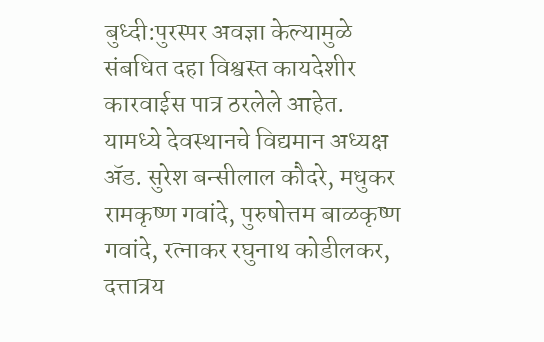बुध्दी:पुरस्पर अवज्ञा केल्यामुळे संबधित दहा विश्वस्त कायदेशीर कारवाईस पात्र ठरलेले आहेत. यामध्ये देवस्थानचे विद्यमान अध्यक्ष ॲड. सुरेश बन्सीलाल कौदरे, मधुकर रामकृष्ण गवांदे, पुरुषोत्तम बाळकृष्ण गवांदे, रत्नाकर रघुनाथ कोडीलकर, दत्तात्रय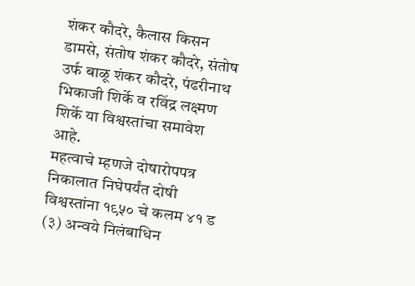शंकर कौदरे, कैलास किसन डामसे, संतोष शंकर कौदरे, संतोष उर्फ बाळू शंकर कौदरे, पंढरीनाथ भिकाजी शिर्के व रविंद्र लक्ष्मण शिर्के या विश्वस्तांचा समावेश आहे.
महत्वाचे म्हणजे दोषारोपपत्र निकालात निघेपर्यंत दोषी विश्वस्तांना १९५० चे कलम ४१ ड (३) अन्वये निलंबाधिन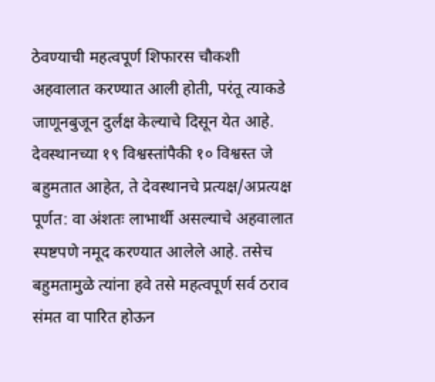ठेवण्याची महत्वपूर्ण शिफारस चौकशी अहवालात करण्यात आली होती, परंतू त्याकडे जाणूनबुजून दुर्लक्ष केल्याचे दिसून येत आहे.
देवस्थानच्या १९ विश्वस्तांपैकी १० विश्वस्त जे बहुमतात आहेत, ते देवस्थानचे प्रत्यक्ष/अप्रत्यक्ष पूर्णत: वा अंशतः लाभार्थी असल्याचे अहवालात स्पष्टपणे नमूद करण्यात आलेले आहे. तसेच बहुमतामुळे त्यांना हवे तसे महत्वपूर्ण सर्व ठराव संमत वा पारित होऊन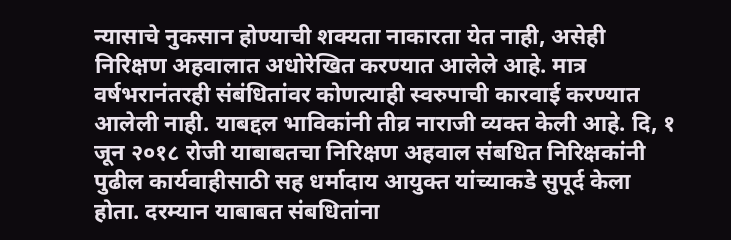न्यासाचे नुकसान होण्याची शक्यता नाकारता येत नाही, असेही निरिक्षण अहवालात अधोरेखित करण्यात आलेले आहे. मात्र वर्षभरानंतरही संबंधितांवर कोणत्याही स्वरुपाची कारवाई करण्यात आलेली नाही. याबद्दल भाविकांनी तीव्र नाराजी व्यक्त केली आहे. दि, १ जून २०१८ रोजी याबाबतचा निरिक्षण अहवाल संबधित निरिक्षकांनी पुढील कार्यवाहीसाठी सह धर्मादाय आयुक्त यांच्याकडे सुपूर्द केला होता. दरम्यान याबाबत संबधितांना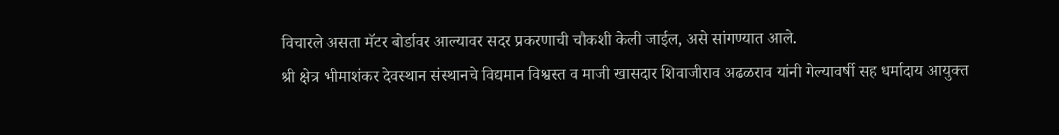विचारले असता मॅटर बोर्डावर आल्यावर सदर प्रकरणाची चौकशी केली जाईल, असे सांगण्यात आले.
श्री क्षेत्र भीमाशंकर देवस्थान संस्थानचे विद्यमान विश्वस्त व माजी खासदार शिवाजीराव अढळराव यांनी गेल्यावर्षी सह धर्मादाय आयुक्त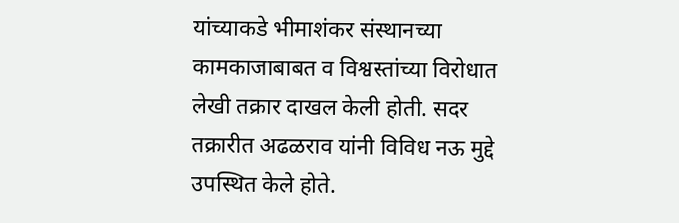यांच्याकडे भीमाशंकर संस्थानच्या कामकाजाबाबत व विश्वस्तांच्या विरोधात लेखी तक्रार दाखल केली होती. सदर तक्रारीत अढळराव यांनी विविध नऊ मुद्दे उपस्थित केले होते.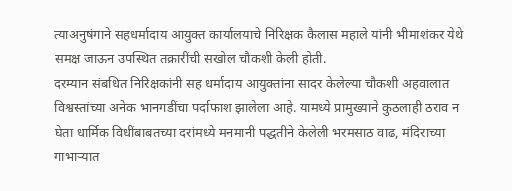त्याअनुषंगाने सहधर्मादाय आयुक्त कार्यालयाचे निरिक्षक कैलास महाले यांनी भीमाशंकर येथे समक्ष जाऊन उपस्थित तक्रारींची सखोल चौकशी केली होती.
दरम्यान संबधित निरिक्षकांनी सह धर्मादाय आयुक्तांना सादर केलेल्या चौकशी अहवालात विश्वस्तांच्या अनेक भानगडींचा पर्दाफाश झालेला आहे. यामध्ये प्रामुख्याने कुठलाही ठराव न घेता धार्मिक विधींबाबतच्या दरांमध्ये मनमानी पद्धतीने केलेली भरमसाठ वाढ, मंदिराच्या गाभाऱ्यात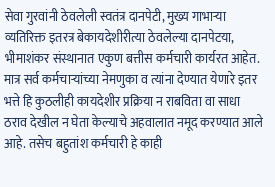सेवा गुरवांनी ठेवलेली स्वतंत्र दानपेटी, मुख्य गाभाऱ्या व्यतिरिक्त इतरत्र बेकायदेशीरीत्या ठेवलेल्या दानपेटया, भीमाशंकर संस्थानात एकुण बत्तीस कर्मचारी कार्यरत आहेत. मात्र सर्व कर्मचाऱ्यांच्या नेमणुका व त्यांना देण्यात येणारे इतर भत्ते हि कुठलीही कायदेशीर प्रक्रिया न राबविता वा साधा ठराव देखील न घेता केल्याचे अहवालात नमूद करण्यात आले आहे. तसेच बहुतांश कर्मचारी हे काही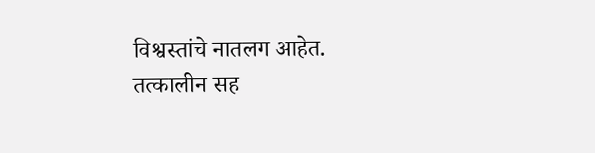विश्वस्तांचे नातलग आहेत.
तत्कालीन सह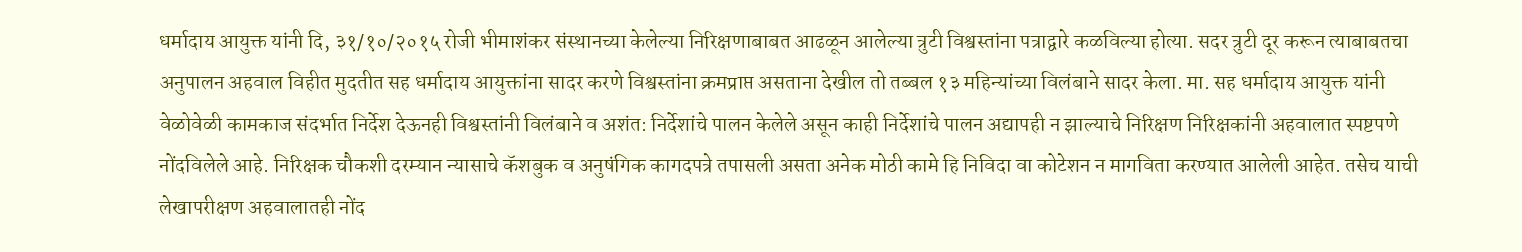धर्मादाय आयुक्त यांनी दि, ३१/१०/२०१५ रोजी भीमाशंकर संस्थानच्या केलेल्या निरिक्षणाबाबत आढळून आलेल्या त्रुटी विश्वस्तांना पत्राद्वारे कळविल्या होत्या. सदर त्रुटी दूर करून त्याबाबतचा अनुपालन अहवाल विहीत मुदतीत सह धर्मादाय आयुक्तांना सादर करणे विश्वस्तांना क्रमप्राप्त असताना देखील तो तब्बल १३ महिन्यांच्या विलंबाने सादर केला. मा. सह धर्मादाय आयुक्त यांनी वेळोवेळी कामकाज संदर्भात निर्देश देऊनही विश्वस्तांनी विलंबाने व अशंत: निर्देशांचे पालन केलेले असून काही निर्देशांचे पालन अद्यापही न झाल्याचे निरिक्षण निरिक्षकांनी अहवालात स्पष्टपणे नोंदविलेले आहे. निरिक्षक चौकशी दरम्यान न्यासाचे कॅशबुक व अनुषंगिक कागदपत्रे तपासली असता अनेक मोठी कामे हि निविदा वा कोटेशन न मागविता करण्यात आलेली आहेत. तसेच याची लेखापरीक्षण अहवालातही नोंद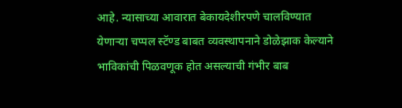आहे. न्यासाच्या आवारात बेकायदेशीरपणे चालविण्यात येणाऱ्या चप्पल स्टॅण्ड बाबत व्यवस्थापनाने डोळेझाक केल्याने भाविकांची पिळवणूक होत असल्याची गंभीर बाब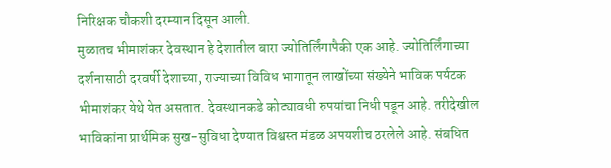निरिक्षक चौकशी दरम्यान दिसून आली.
मुळातच भीमाशंकर देवस्थान हे देशातील बारा ज्योतिर्लिंगापैकी एक आहे. ज्योतिर्लिंगाच्या दर्शनासाठी दरवर्षी देशाच्या, राज्याच्या विविध भागातून लाखोंच्या संख्येने भाविक पर्यटक भीमाशंकर येथे येत असतात. देवस्थानकडे कोट्यावधी रुपयांचा निधी पडून आहे. तरीदेखील भाविकांना प्रार्थमिक सुख-सुविधा देण्यात विश्वस्त मंडळ अपयशीच ठरलेले आहे. संबधित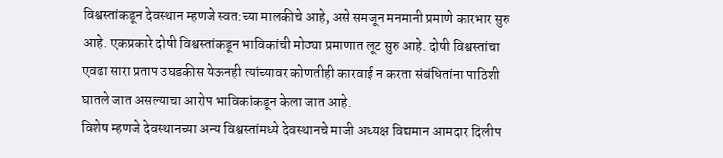विश्वस्तांकडून देवस्थान म्हणजे स्वत:च्या मालकीचे आहे, असे समजून मनमानी प्रमाणे कारभार सुरु आहे. एकप्रकारे दोषी विश्वस्तांकडून भाविकांची मोठ्या प्रमाणात लूट सुरु आहे. दोषी विश्वस्तांचा एवढा सारा प्रताप उघडकीस येऊनही त्यांच्यावर कोणतीही कारवाई न करता संबंधितांना पाठिशी घातले जात असल्याचा आरोप भाविकांकडून केला जात आहे.
विशेष म्हणजे देवस्थानच्या अन्य विश्वस्तांमध्ये देवस्थानचे माजी अध्यक्ष विद्यमान आमदार दिलीप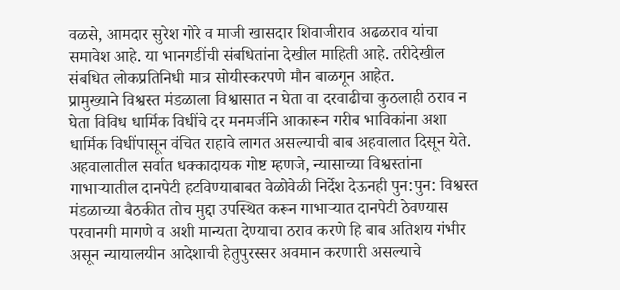वळसे, आमदार सुरेश गोरे व माजी खासदार शिवाजीराव अढळराव यांचा समावेश आहे. या भानगडींची संबधितांना देखील माहिती आहे. तरीदेखील संबधित लोकप्रतिनिधी मात्र सोयीस्करपणे मौन बाळगून आहेत.
प्रामुख्याने विश्वस्त मंडळाला विश्वासात न घेता वा दरवाढीचा कुठलाही ठराव न घेता विविध धार्मिक विधींचे दर मनमर्जीने आकारून गरीब भाविकांना अशा धार्मिक विधींपासून वंचित राहावे लागत असल्याची बाब अहवालात दिसून येते. अहवालातील सर्वात धक्कादायक गोष्ट म्हणजे, न्यासाच्या विश्वस्तांना गाभाऱ्यातील दानपेटी हटविण्याबाबत वेळोवेळी निर्देश देऊनही पुन:पुन: विश्वस्त मंडळाच्या बैठकीत तोच मुद्दा उपस्थित करून गाभाऱ्यात दानपेटी ठेवण्यास परवानगी मागणे व अशी मान्यता देण्याचा ठराव करणे हि बाब अतिशय गंभीर असून न्यायालयीन आदेशाची हेतुपुरस्सर अवमान करणारी असल्याचे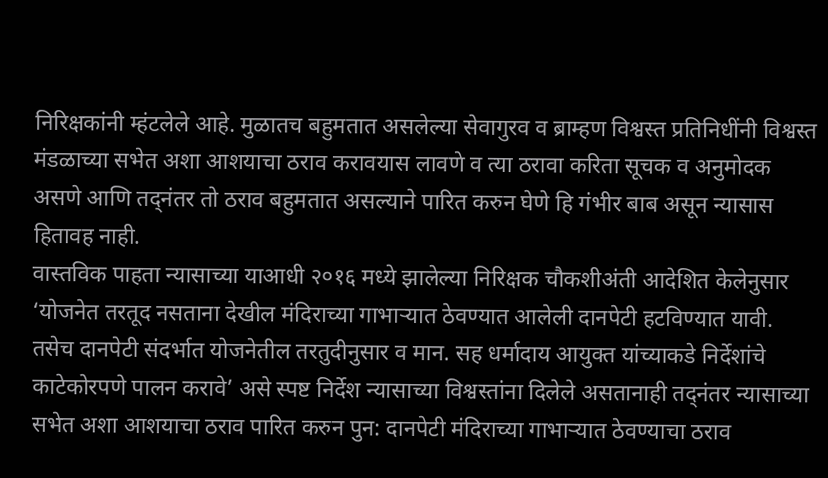निरिक्षकांनी म्हंटलेले आहे. मुळातच बहुमतात असलेल्या सेवागुरव व ब्राम्हण विश्वस्त प्रतिनिधींनी विश्वस्त मंडळाच्या सभेत अशा आशयाचा ठराव करावयास लावणे व त्या ठरावा करिता सूचक व अनुमोदक असणे आणि तद्नंतर तो ठराव बहुमतात असल्याने पारित करुन घेणे हि गंभीर बाब असून न्यासास हितावह नाही.
वास्तविक पाहता न्यासाच्या याआधी २०१६ मध्ये झालेल्या निरिक्षक चौकशीअंती आदेशित केलेनुसार ‘योजनेत तरतूद नसताना देखील मंदिराच्या गाभाऱ्यात ठेवण्यात आलेली दानपेटी हटविण्यात यावी. तसेच दानपेटी संदर्भात योजनेतील तरतुदीनुसार व मान. सह धर्मादाय आयुक्त यांच्याकडे निर्देशांचे काटेकोरपणे पालन करावे’ असे स्पष्ट निर्देश न्यासाच्या विश्वस्तांना दिलेले असतानाही तद्नंतर न्यासाच्या सभेत अशा आशयाचा ठराव पारित करुन पुन: दानपेटी मंदिराच्या गाभाऱ्यात ठेवण्याचा ठराव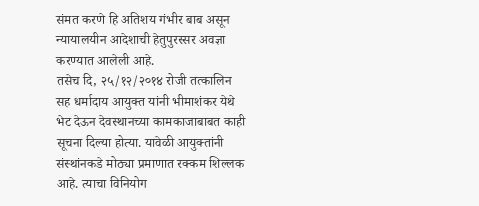संमत करणे हि अतिशय गंभीर बाब असून न्यायालयीन आदेशाची हेतुपुरस्सर अवज्ञा करण्यात आलेली आहे.
तसेच दि, २५/१२/२०१४ रोजी तत्कालिन सह धर्मादाय आयुक्त यांनी भीमाशंकर येथे भेट देऊन देवस्थानच्या कामकाजाबाबत काही सूचना दिल्या होत्या. यावेळी आयुक्तांनी संस्थांनकडे मोठ्या प्रमाणात रक्कम शिल्लक आहे. त्याचा विनियोग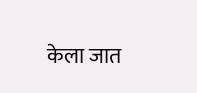केला जात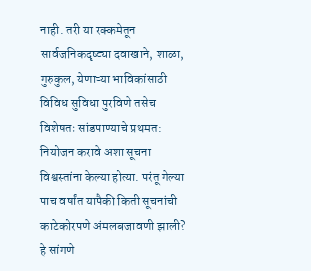नाही. तरी या रक्कमेतून सार्वजनिकदृष्ट्या दवाखाने, शाळा, गुरुकुल, येणाऱ्या भाविकांसाठी विविध सुविधा पुरविणे तसेच विशेषतः सांडपाण्याचे प्रथमत: नियोजन करावे अशा सूचना विश्वस्तांना केल्या होत्या. परंतू गेल्या पाच वर्षांत यापैकी किती सूचनांची काटेकोरपणे अंमलबजावणी झाली? हे सांगणे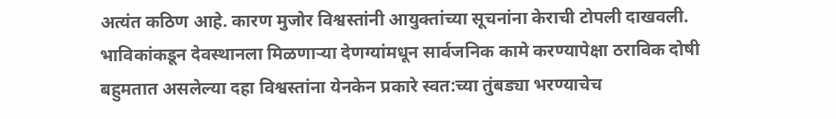अत्यंत कठिण आहे. कारण मुजोर विश्वस्तांनी आयुक्तांच्या सूचनांना केराची टोपली दाखवली. भाविकांकडून देवस्थानला मिळणाऱ्या देणग्यांमधून सार्वजनिक कामे करण्यापेक्षा ठराविक दोषी बहुमतात असलेल्या दहा विश्वस्तांना येनकेन प्रकारे स्वत:च्या तुंबड्या भरण्याचेच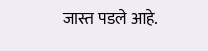जास्त पडले आहे.